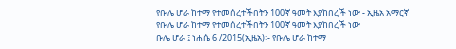የቡሌ ሆራ ከተማ የተመሰረተችበትን 100ኛ ዓመት እያከበረች ነው - ኢዜአ አማርኛ
የቡሌ ሆራ ከተማ የተመሰረተችበትን 100ኛ ዓመት እያከበረች ነው
ቡሌ ሆራ ፤ ነሐሴ 6 /2015(ኢዜአ)፡- የቡሌ ሆራ ከተማ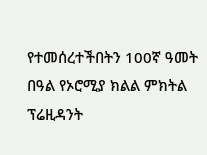የተመሰረተችበትን 100ኛ ዓመት በዓል የኦሮሚያ ክልል ምክትል ፕሬዚዳንት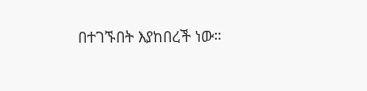በተገኙበት እያከበረች ነው።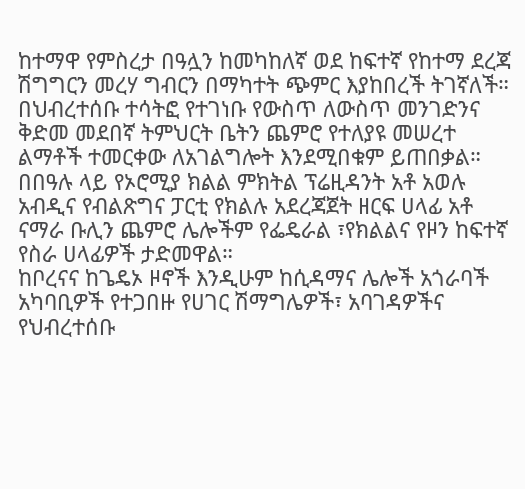ከተማዋ የምስረታ በዓሏን ከመካከለኛ ወደ ከፍተኛ የከተማ ደረጃ ሽግግርን መረሃ ግብርን በማካተት ጭምር እያከበረች ትገኛለች።
በህብረተሰቡ ተሳትፎ የተገነቡ የውስጥ ለውስጥ መንገድንና ቅድመ መደበኛ ትምህርት ቤትን ጨምሮ የተለያዩ መሠረተ ልማቶች ተመርቀው ለአገልግሎት እንደሚበቁም ይጠበቃል።
በበዓሉ ላይ የኦሮሚያ ክልል ምክትል ፕሬዚዳንት አቶ አወሉ አብዲና የብልጽግና ፓርቲ የክልሉ አደረጃጀት ዘርፍ ሀላፊ አቶ ናማራ ቡሊን ጨምሮ ሌሎችም የፌዴራል ፣የክልልና የዞን ከፍተኛ የስራ ሀላፊዎች ታድመዋል።
ከቦረናና ከጌዴኦ ዞኖች እንዲሁም ከሲዳማና ሌሎች አጎራባች አካባቢዎች የተጋበዙ የሀገር ሽማግሌዎች፣ አባገዳዎችና የህብረተሰቡ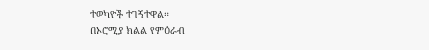ተወካዮች ተገኝተዋል።
በኦሮሚያ ክልል የምዕራብ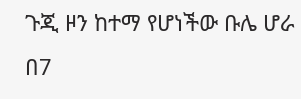ጉጂ ዞን ከተማ የሆነችው ቡሌ ሆራ በ7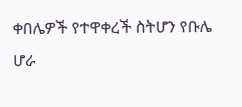ቀበሌዎች የተዋቀረች ስትሆን የቡሌ ሆራ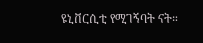ዩኒቨርሲቲ የሚገኝባት ናት።